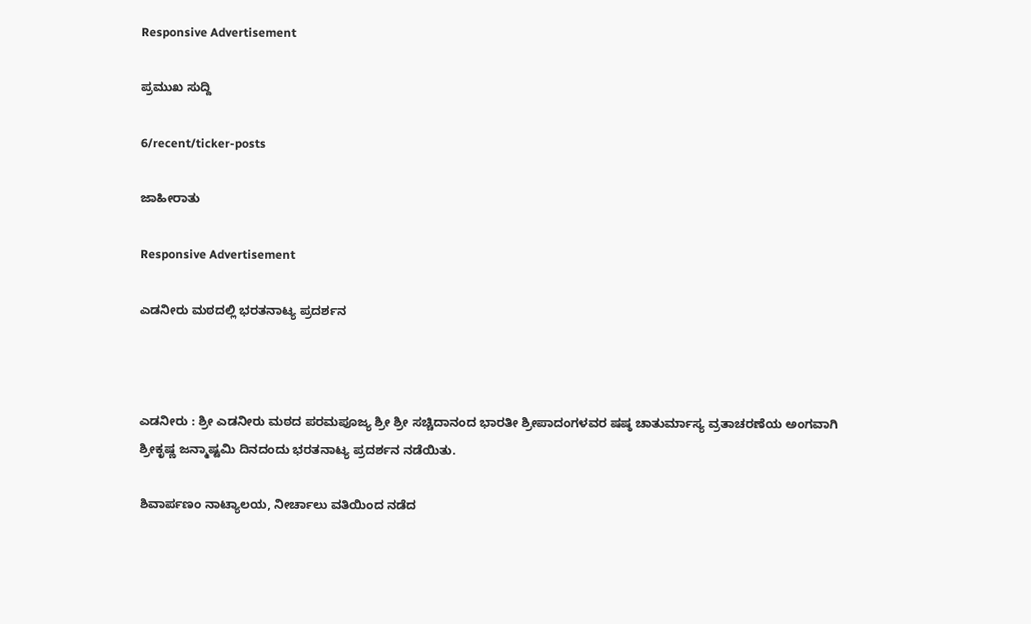Responsive Advertisement

ಪ್ರಮುಖ ಸುದ್ದಿ

6/recent/ticker-posts

ಜಾಹೀರಾತು

Responsive Advertisement

ಎಡನೀರು ಮಠದಲ್ಲಿ ಭರತನಾಟ್ಯ ಪ್ರದರ್ಶನ



ಎಡನೀರು : ಶ್ರೀ ಎಡನೀರು ಮಠದ ಪರಮಪೂಜ್ಯ ಶ್ರೀ ಶ್ರೀ ಸಚ್ಚಿದಾನಂದ ಭಾರತೀ ಶ್ರೀಪಾದಂಗಳವರ ಷಷ್ಠ ಚಾತುರ್ಮಾಸ್ಯ ವ್ರತಾಚರಣೆಯ ಅಂಗವಾಗಿ ಶ್ರೀಕೃಷ್ಣ ಜನ್ಮಾಷ್ಟಮಿ ದಿನದಂದು ಭರತನಾಟ್ಯ ಪ್ರದರ್ಶನ ನಡೆಯಿತು.

ಶಿವಾರ್ಪಣಂ ನಾಟ್ಯಾಲಯ, ನೀರ್ಚಾಲು ವತಿಯಿಂದ ನಡೆದ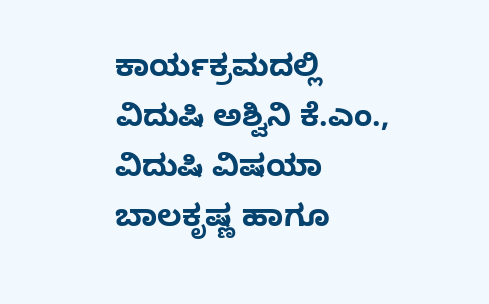ಕಾರ್ಯಕ್ರಮದಲ್ಲಿ ವಿದುಷಿ ಅಶ್ವಿನಿ ಕೆ.ಎಂ., ವಿದುಷಿ ವಿಷಯಾ ಬಾಲಕೃಷ್ಣ ಹಾಗೂ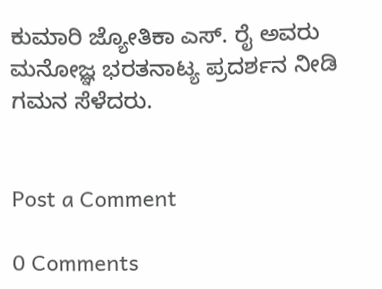ಕುಮಾರಿ ಜ್ಯೋತಿಕಾ ಎಸ್. ರೈ ಅವರು ಮನೋಜ್ಞ ಭರತನಾಟ್ಯ ಪ್ರದರ್ಶನ ನೀಡಿ ಗಮನ ಸೆಳೆದರು.


Post a Comment

0 Comments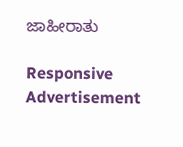ಜಾಹೀರಾತು

Responsive Advertisement